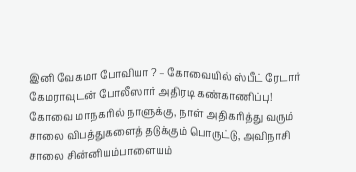இனி வேகமா போவியா ? – கோவையில் ஸ்பீட் ரேடார் கேமராவுடன் போலீஸார் அதிரடி கண்காணிப்பு!
கோவை மாநகரில் நாளுக்கு, நாள் அதிகரித்து வரும் சாலை விபத்துகளைத் தடுக்கும் பொருட்டு, அவிநாசி சாலை சின்னியம்பாளையம்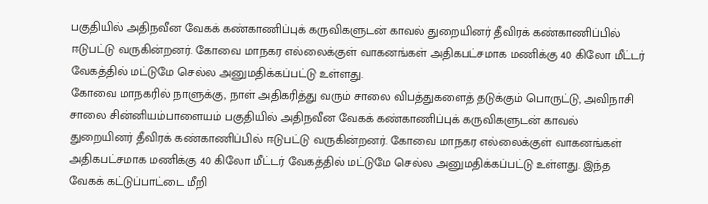பகுதியில் அதிநவீன வேகக் கண்காணிப்புக் கருவிகளுடன் காவல் துறையினர் தீவிரக் கண்காணிப்பில் ஈடுபட்டு வருகின்றனர். கோவை மாநகர எல்லைக்குள் வாகனங்கள் அதிகபட்சமாக மணிக்கு 40 கிலோ மீட்டர் வேகத்தில் மட்டுமே செல்ல அனுமதிக்கப்பட்டு உள்ளது.
கோவை மாநகரில் நாளுக்கு, நாள் அதிகரித்து வரும் சாலை விபத்துகளைத் தடுக்கும் பொருட்டு, அவிநாசி சாலை சின்னியம்பாளையம் பகுதியில் அதிநவீன வேகக் கண்காணிப்புக் கருவிகளுடன் காவல் துறையினர் தீவிரக் கண்காணிப்பில் ஈடுபட்டு வருகின்றனர். கோவை மாநகர எல்லைக்குள் வாகனங்கள் அதிகபட்சமாக மணிக்கு 40 கிலோ மீட்டர் வேகத்தில் மட்டுமே செல்ல அனுமதிக்கப்பட்டு உள்ளது. இந்த வேகக் கட்டுப்பாட்டை மீறி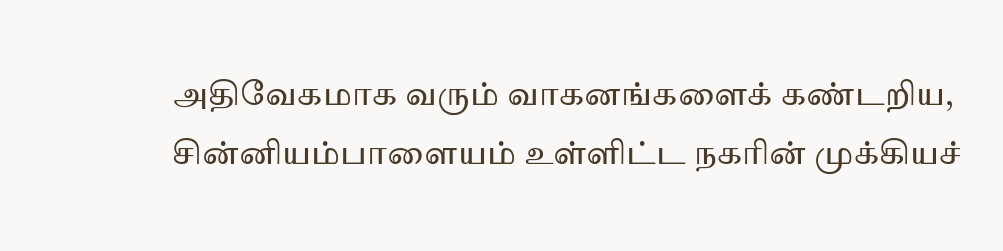அதிவேகமாக வரும் வாகனங்களைக் கண்டறிய, சின்னியம்பாளையம் உள்ளிட்ட நகரின் முக்கியச்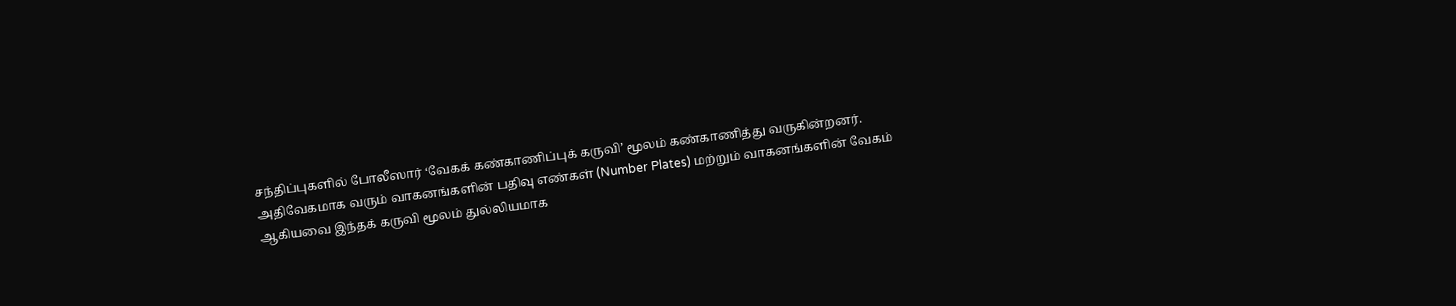சந்திப்புகளில் போலீஸார் ‘வேகக் கண்காணிப்புக் கருவி’ மூலம் கண்காணித்து வருகின்றனர். அதிவேகமாக வரும் வாகனங்களின் பதிவு எண்கள் (Number Plates) மற்றும் வாகனங்களின் வேகம் ஆகியவை இந்தக் கருவி மூலம் துல்லியமாக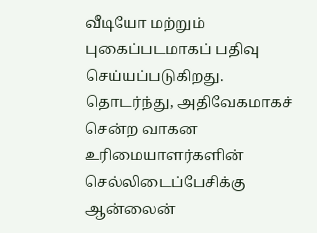வீடியோ மற்றும் புகைப்படமாகப் பதிவு செய்யப்படுகிறது. தொடர்ந்து, அதிவேகமாகச் சென்ற வாகன உரிமையாளர்களின் செல்லிடைப்பேசிக்கு ஆன்லைன்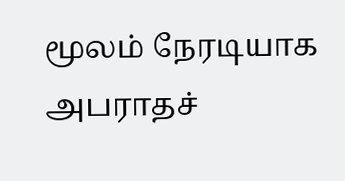மூலம் நேரடியாக அபராதச்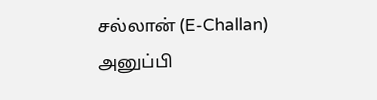சல்லான் (E-Challan) அனுப்பி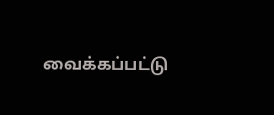வைக்கப்பட்டு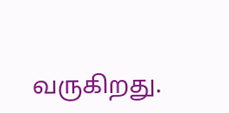வருகிறது.